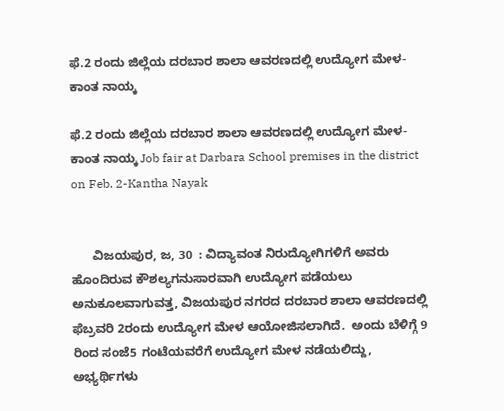ಫೆ.2 ರಂದು ಜಿಲ್ಲೆಯ ದರಬಾರ ಶಾಲಾ ಆವರಣದಲ್ಲಿ ಉದ್ಯೋಗ ಮೇಳ-ಕಾಂತ ನಾಯ್ಕ

ಫೆ.2 ರಂದು ಜಿಲ್ಲೆಯ ದರಬಾರ ಶಾಲಾ ಆವರಣದಲ್ಲಿ ಉದ್ಯೋಗ ಮೇಳ-ಕಾಂತ ನಾಯ್ಕ Job fair at Darbara School premises in the district on Feb. 2-Kantha Nayak


      ವಿಜಯಪುರ, ಜ, 30  : ವಿದ್ಯಾವಂತ ನಿರುದ್ಯೋಗಿಗಳಿಗೆ ಅವರು ಹೊಂದಿರುವ ಕೌಶಲ್ಯಗನುಸಾರವಾಗಿ ಉದ್ಯೋಗ ಪಡೆಯಲು ಅನುಕೂಲವಾಗುವತ್ತ, ವಿಜಯಪುರ ನಗರದ ದರಬಾರ ಶಾಲಾ ಆವರಣದಲ್ಲಿ ಫೆಬ್ರವರಿ 2ರಂದು ಉದ್ಯೋಗ ಮೇಳ ಆಯೋಜಿಸಲಾಗಿದೆ.  ಅಂದು ಬೆಳಿಗ್ಗೆ 9 ರಿಂದ ಸಂಜೆ5 ಗಂಟೆಯವರೆಗೆ ಉದ್ಯೋಗ ಮೇಳ ನಡೆಯಲಿದ್ದು, ಅಭ್ಯರ್ಥಿಗಳು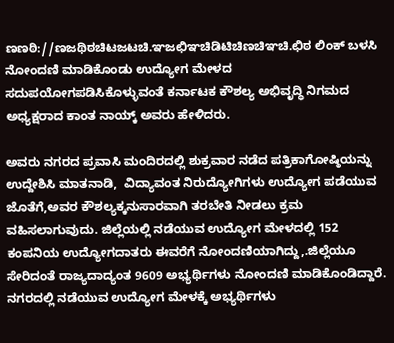ಣಣಠಿ://ಣಜಥಿಠಚಿಟಜಟಚಿ.ಞಜಛಿಞಚಿಡಿಟಿಚಿಣಚಿಞಚಿ.ಛಿಠ ಲಿಂಕ್ ಬಳಸಿ ನೋಂದಣಿ ಮಾಡಿಕೊಂಡು ಉದ್ಯೋಗ ಮೇಳದ ಸದುಪಯೋಗಪಡಿಸಿಕೊಳ್ಳುವಂತೆ ಕರ್ನಾಟಕ ಕೌಶಲ್ಯ ಅಭಿವೃದ್ಧಿ ನಿಗಮದ ಅಧ್ಯಕ್ಷರಾದ ಕಾಂತ ನಾಯ್ಕ್‌ ಅವರು ಹೇಳಿದರು.

ಅವರು ನಗರದ ಪ್ರವಾಸಿ ಮಂದಿರದಲ್ಲಿ ಶುಕ್ರವಾರ ನಡೆದ ಪತ್ರಿಕಾಗೋಷ್ಠಿಯನ್ನು ಉದ್ದೇಶಿಸಿ ಮಾತನಾಡಿ,  ವಿದ್ಯಾವಂತ ನಿರುದ್ಯೋಗಿಗಳು ಉದ್ಯೋಗ ಪಡೆಯುವ ಜೊತೆಗೆ,ಅವರ ಕೌಶಲ್ಯಕ್ಕನುಸಾರವಾಗಿ ತರಬೇತಿ ನೀಡಲು ಕ್ರಮ ವಹಿಸಲಾಗುವುದು. ಜಿಲ್ಲೆಯಲ್ಲಿ ನಡೆಯುವ ಉದ್ಯೋಗ ಮೇಳದಲ್ಲಿ 152 ಕಂಪನಿಯ ಉದ್ಯೋಗದಾತರು ಈವರೆಗೆ ನೋಂದಣಿಯಾಗಿದ್ದು,.ಜಿಲ್ಲೆಯೂ ಸೇರಿದಂತೆ ರಾಜ್ಯದಾದ್ಯಂತ 9609 ಅಭ್ಯರ್ಥಿಗಳು ನೋಂದಣಿ ಮಾಡಿಕೊಂಡಿದ್ದಾರೆ. ನಗರದಲ್ಲಿ ನಡೆಯುವ ಉದ್ಯೋಗ ಮೇಳಕ್ಕೆ ಅಭ್ಯರ್ಥಿಗಳು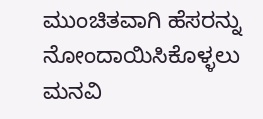ಮುಂಚಿತವಾಗಿ ಹೆಸರನ್ನು  ನೋಂದಾಯಿಸಿಕೊಳ್ಳಲು ಮನವಿ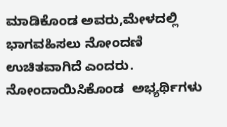ಮಾಡಿಕೊಂಡ ಅವರು,ಮೇಳದಲ್ಲಿ ಭಾಗವಹಿಸಲು ನೋಂದಣಿ ಉಚಿತವಾಗಿದೆ ಎಂದರು. ನೋಂದಾಯಿಸಿಕೊಂಡ  ಅಭ್ಯರ್ಥಿಗಳು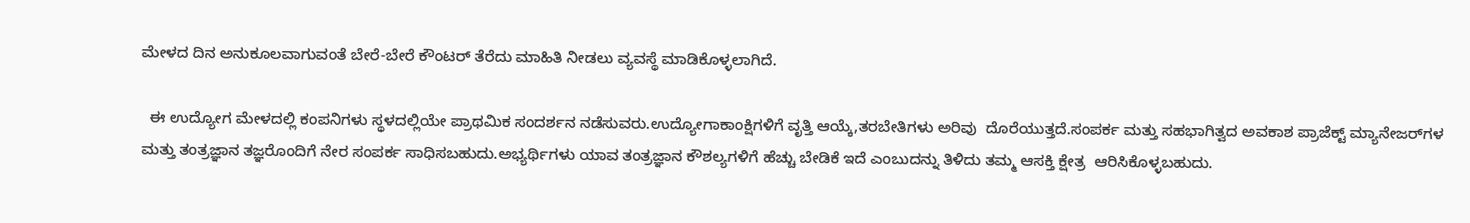ಮೇಳದ ದಿನ ಅನುಕೂಲವಾಗುವಂತೆ ಬೇರೆ-ಬೇರೆ ಕೌಂಟರ್ ತೆರೆದು ಮಾಹಿತಿ ನೀಡಲು ವ್ಯವಸ್ಥೆ ಮಾಡಿಕೊಳ್ಳಲಾಗಿದೆ.

  ಈ ಉದ್ಯೋಗ ಮೇಳದಲ್ಲಿ ಕಂಪನಿಗಳು ಸ್ಥಳದಲ್ಲಿಯೇ ಪ್ರಾಥಮಿಕ ಸಂದರ್ಶನ ನಡೆಸುವರು.ಉದ್ಯೋಗಾಕಾಂಕ್ಷಿಗಳಿಗೆ ವೃತ್ತಿ ಆಯ್ಕೆ,ತರಬೇತಿಗಳು ಅರಿವು  ದೊರೆಯುತ್ತದೆ.ಸಂಪರ್ಕ ಮತ್ತು ಸಹಭಾಗಿತ್ವದ ಅವಕಾಶ ಪ್ರಾಜೆಕ್ಟ್‌ ಮ್ಯಾನೇಜರ್‌ಗಳ ಮತ್ತು ತಂತ್ರಜ್ಞಾನ ತಜ್ಞರೊಂದಿಗೆ ನೇರ ಸಂಪರ್ಕ ಸಾಧಿಸಬಹುದು.ಅಭ್ಯರ್ಥಿಗಳು ಯಾವ ತಂತ್ರಜ್ಞಾನ ಕೌಶಲ್ಯಗಳಿಗೆ ಹೆಚ್ಚು ಬೇಡಿಕೆ ಇದೆ ಎಂಬುದನ್ನು ತಿಳಿದು ತಮ್ಮ ಆಸಕ್ತಿ ಕ್ಷೇತ್ರ  ಆರಿಸಿಕೊಳ್ಳಬಹುದು.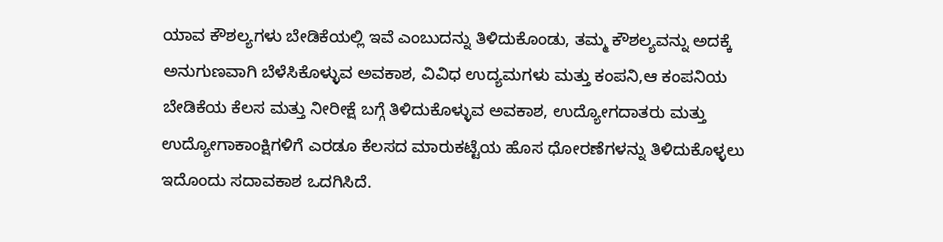ಯಾವ ಕೌಶಲ್ಯಗಳು ಬೇಡಿಕೆಯಲ್ಲಿ ಇವೆ ಎಂಬುದನ್ನು ತಿಳಿದುಕೊಂಡು, ತಮ್ಮ ಕೌಶಲ್ಯವನ್ನು ಅದಕ್ಕೆ ಅನುಗುಣವಾಗಿ ಬೆಳೆಸಿಕೊಳ್ಳುವ ಅವಕಾಶ, ವಿವಿಧ ಉದ್ಯಮಗಳು ಮತ್ತು ಕಂಪನಿ,ಆ ಕಂಪನಿಯ ಬೇಡಿಕೆಯ ಕೆಲಸ ಮತ್ತು ನೀರೀಕ್ಷೆ ಬಗ್ಗೆ ತಿಳಿದುಕೊಳ್ಳುವ ಅವಕಾಶ, ಉದ್ಯೋಗದಾತರು ಮತ್ತು ಉದ್ಯೋಗಾಕಾಂಕ್ಷಿಗಳಿಗೆ ಎರಡೂ ಕೆಲಸದ ಮಾರುಕಟ್ಟೆಯ ಹೊಸ ಧೋರಣೆಗಳನ್ನು ತಿಳಿದುಕೊಳ್ಳಲು ಇದೊಂದು ಸದಾವಕಾಶ ಒದಗಿಸಿದೆ.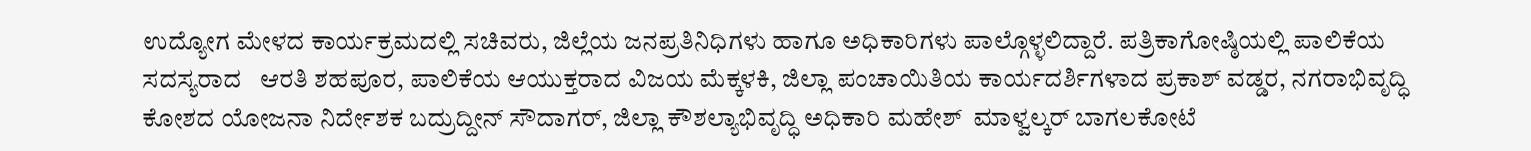ಉದ್ಯೋಗ ಮೇಳದ ಕಾರ್ಯಕ್ರಮದಲ್ಲಿ ಸಚಿವರು, ಜಿಲ್ಲೆಯ ಜನಪ್ರತಿನಿಧಿಗಳು ಹಾಗೂ ಅಧಿಕಾರಿಗಳು ಪಾಲ್ಗೊಳ್ಳಲಿದ್ದಾರೆ. ಪತ್ರಿಕಾಗೋಷ್ಠಿಯಲ್ಲಿ ಪಾಲಿಕೆಯ ಸದಸ್ಯರಾದ   ಆರತಿ ಶಹಪೂರ, ಪಾಲಿಕೆಯ ಆಯುಕ್ತರಾದ ವಿಜಯ ಮೆಕ್ಕಳಕಿ, ಜಿಲ್ಲಾ ಪಂಚಾಯಿತಿಯ ಕಾರ್ಯದರ್ಶಿಗಳಾದ ಪ್ರಕಾಶ್ ವಡ್ಡರ, ನಗರಾಭಿವೃದ್ಧಿ ಕೋಶದ ಯೋಜನಾ ನಿರ್ದೇಶಕ ಬದ್ರುದ್ದೀನ್ ಸೌದಾಗರ್, ಜಿಲ್ಲಾ ಕೌಶಲ್ಯಾಭಿವೃದ್ಧಿ ಅಧಿಕಾರಿ ಮಹೇಶ್  ಮಾಳ್ವಲ್ಕರ್ ಬಾಗಲಕೋಟೆ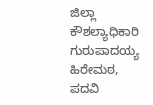ಜಿಲ್ಲಾ ಕೌಶಲ್ಯಾಧಿಕಾರಿ ಗುರುಪಾದಯ್ಯ ಹಿರೇಮಠ, ಪದವಿ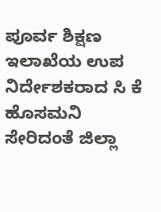ಪೂರ್ವ ಶಿಕ್ಷಣ ಇಲಾಖೆಯ ಉಪ ನಿರ್ದೇಶಕರಾದ ಸಿ ಕೆ ಹೊಸಮನಿ ಸೇರಿದಂತೆ ಜಿಲ್ಲಾ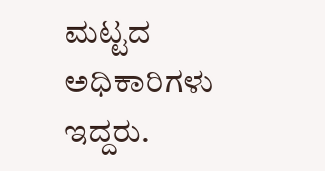ಮಟ್ಟದ ಅಧಿಕಾರಿಗಳು ಇದ್ದರು.